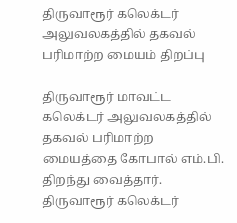திருவாரூர் கலெக்டர் அலுவலகத்தில் தகவல் பரிமாற்ற மையம் திறப்பு

திருவாரூர் மாவட்ட கலெக்டர் அலுவலகத்தில் தகவல் பரிமாற்ற மையத்தை கோபால் எம்.பி. திறந்து வைத்தார்.
திருவாரூர் கலெக்டர்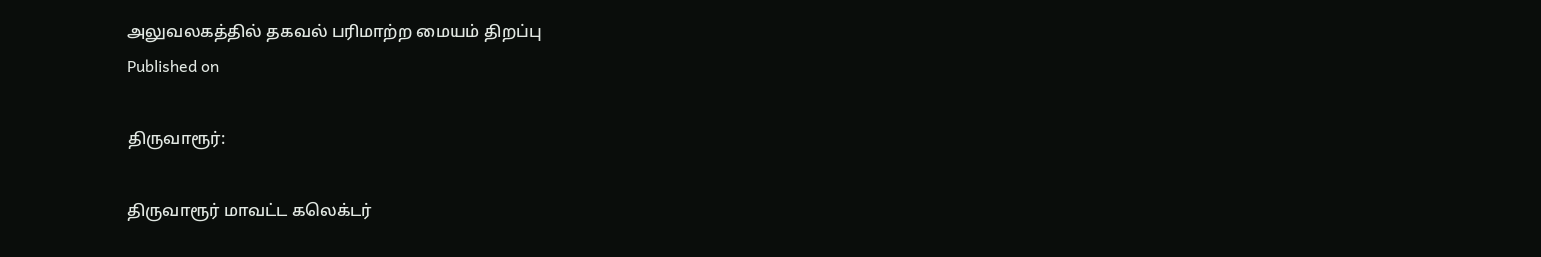அலுவலகத்தில் தகவல் பரிமாற்ற மையம் திறப்பு
Published on

திருவாரூர்:

திருவாரூர் மாவட்ட கலெக்டர்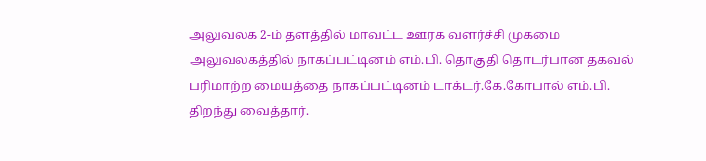அலுவலக 2-ம் தளத்தில் மாவட்ட ஊரக வளர்ச்சி முகமை அலுவலகத்தில் நாகப்பட்டினம் எம்.பி. தொகுதி தொடர்பான தகவல் பரிமாற்ற மையத்தை நாகப்பட்டினம் டாக்டர்.கே.கோபால் எம்.பி. திறந்து வைத்தார்.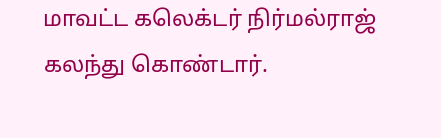மாவட்ட கலெக்டர் நிர்மல்ராஜ் கலந்து கொண்டார்.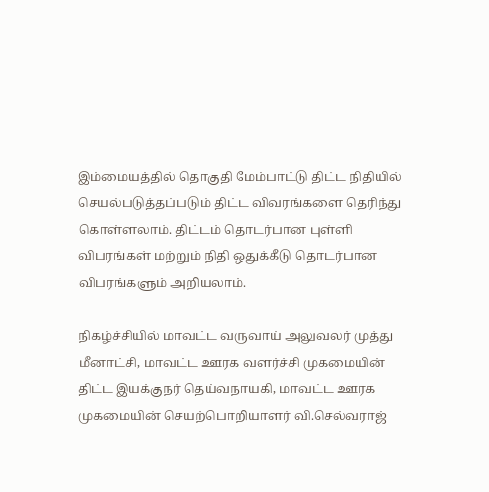இம்மையத்தில் தொகுதி மேம்பாட்டு திட்ட நிதியில் செயல்படுத்தப்படும் திட்ட விவரங்களை தெரிந்து கொள்ளலாம். திட்டம் தொடர்பான புள்ளி விபரங்கள் மற்றும் நிதி ஒதுக்கீடு தொடர்பான விபரங்களும் அறியலாம்.

நிகழ்ச்சியில் மாவட்ட வருவாய் அலுவலர் முத்து மீனாட்சி, மாவட்ட ஊரக வளர்ச்சி முகமையின் திட்ட இயக்குநர் தெய்வநாயகி, மாவட்ட ஊரக முகமையின் செயற்பொறியாளர் வி.செல்வராஜ்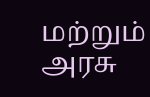மற்றும் அரசு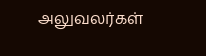அலுவலர்கள்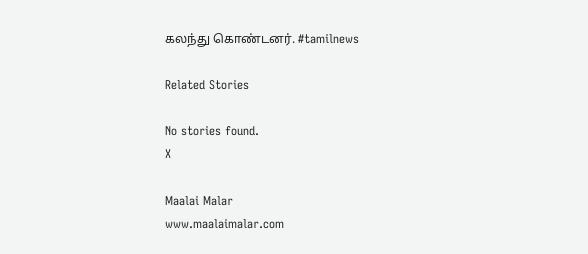கலந்து கொண்டனர். #tamilnews

Related Stories

No stories found.
X

Maalai Malar
www.maalaimalar.com